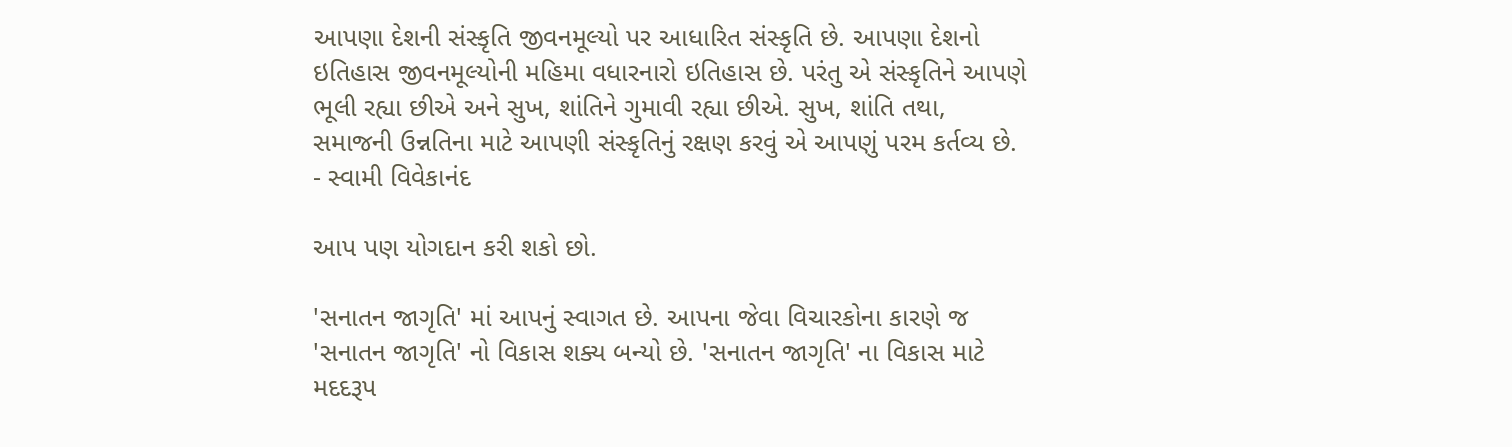આપણા દેશની સંસ્કૃતિ જીવનમૂલ્યો પર આધારિત સંસ્કૃતિ છે. આપણા દેશનો ઇતિહાસ જીવનમૂલ્યોની મહિમા વધારનારો ઇતિહાસ છે. પરંતુ એ સંસ્કૃતિને આપણે ભૂલી રહ્યા છીએ અને સુખ, શાંતિને ગુમાવી રહ્યા છીએ. સુખ, શાંતિ તથા, સમાજની ઉન્નતિના માટે આપણી સંસ્કૃતિનું રક્ષણ કરવું એ આપણું પરમ કર્તવ્ય છે.
- સ્વામી વિવેકાનંદ

આપ પણ યોગદાન કરી શકો છો.

'સનાતન જાગૃતિ' માં આપનું સ્વાગત છે. આપના જેવા વિચારકોના કારણે જ 'સનાતન જાગૃતિ' નો વિકાસ શક્ય બન્યો છે. 'સનાતન જાગૃતિ' ના વિકાસ માટે મદદરૂપ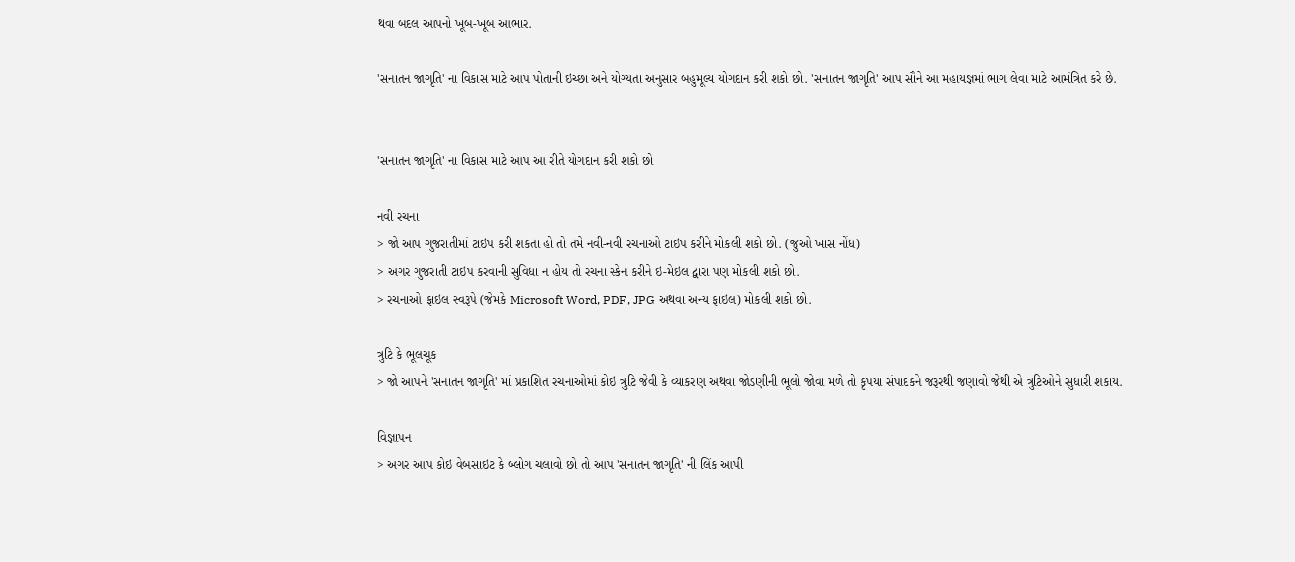થવા બદલ આપનો ખૂબ-ખૂબ આભાર.

'સનાતન જાગૃતિ' ના વિકાસ માટે આપ પોતાની ઇચ્છા અને યોગ્યતા અનુસાર બહુમૂલ્ય યોગદાન કરી શકો છો. 'સનાતન જાગૃતિ' આપ સૌને આ મહાયજ્ઞમાં ભાગ લેવા માટે આમંત્રિત કરે છે.


'સનાતન જાગૃતિ' ના વિકાસ માટે આપ આ રીતે યોગદાન કરી શકો છો

નવી રચના
> જો આપ ગુજરાતીમાં ટાઇપ કરી શકતા હો તો તમે નવી-નવી રચનાઓ ટાઇપ કરીને મોકલી શકો છો. (જુઓ ખાસ નોંધ)
> અગર ગુજરાતી ટાઇપ કરવાની સુવિધા ન હોય તો રચના સ્કેન કરીને ઇ-મેઇલ દ્વારા પણ મોકલી શકો છો.
> રચનાઓ ફાઇલ સ્વરૂપે (જેમકે Microsoft Word, PDF, JPG અથવા અન્ય ફાઇલ) મોકલી શકો છો.

ત્રુટિ કે ભૂલચૂક
> જો આપને 'સનાતન જાગૃતિ' માં પ્રકાશિત રચનાઓમાં કોઇ ત્રુટિ જેવી કે વ્યાકરણ અથવા જોડણીની ભૂલો જોવા મળે તો કૃપયા સંપાદકને જરૂરથી જણાવો જેથી એ ત્રુટિઓને સુધારી શકાય.

વિજ્ઞાપન
> અગર આપ કોઇ વેબસાઇટ કે બ્લોગ ચલાવો છો તો આપ 'સનાતન જાગૃતિ' ની લિંક આપી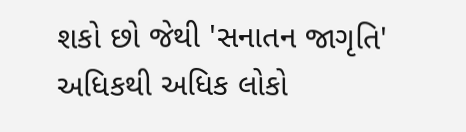શકો છો જેથી 'સનાતન જાગૃતિ' અધિકથી અધિક લોકો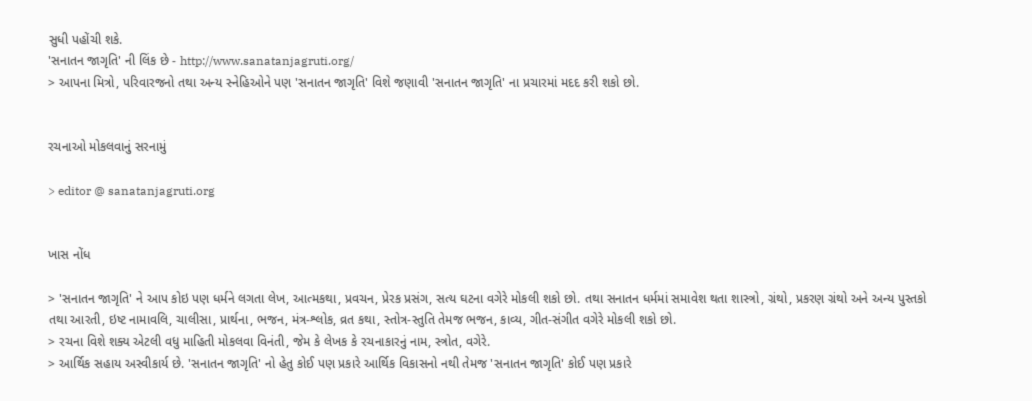સુધી પહોંચી શકે.
'સનાતન જાગૃતિ' ની લિંક છે - http://www.sanatanjagruti.org/
> આપના મિત્રો, પરિવારજનો તથા અન્ય સ્નેહિઓને પણ 'સનાતન જાગૃતિ' વિશે જણાવી 'સનાતન જાગૃતિ' ના પ્રચારમાં મદદ કરી શકો છો.


રચનાઓ મોકલવાનું સરનામું

> editor @ sanatanjagruti.org


ખાસ નોંધ

> 'સનાતન જાગૃતિ' ને આપ કોઇ પણ ધર્મને લગતા લેખ, આત્મકથા, પ્રવચન, પ્રેરક પ્રસંગ, સત્ય ઘટના વગેરે મોકલી શકો છો. તથા સનાતન ધર્મમાં સમાવેશ થતા શાસ્ત્રો, ગ્રંથો, પ્રકરણ ગ્રંથો અને અન્ય પુસ્તકો તથા આરતી, ઇષ્ટ નામાવલિ, ચાલીસા, પ્રાર્થના, ભજન, મંત્ર-શ્લોક, વ્રત કથા, સ્તોત્ર-સ્તુતિ તેમજ ભજન, કાવ્ય, ગીત-સંગીત વગેરે મોકલી શકો છો.
> રચના વિશે શક્ય એટલી વધુ માહિતી મોકલવા વિનંતી, જેમ કે લેખક કે રચનાકારનું નામ, સ્ત્રોત, વગેરે.
> આર્થિક સહાય અસ્વીકાર્ય છે. 'સનાતન જાગૃતિ' નો હેતુ કોઈ પણ પ્રકારે આર્થિક વિકાસનો નથી તેમજ 'સનાતન જાગૃતિ' કોઈ પણ પ્રકારે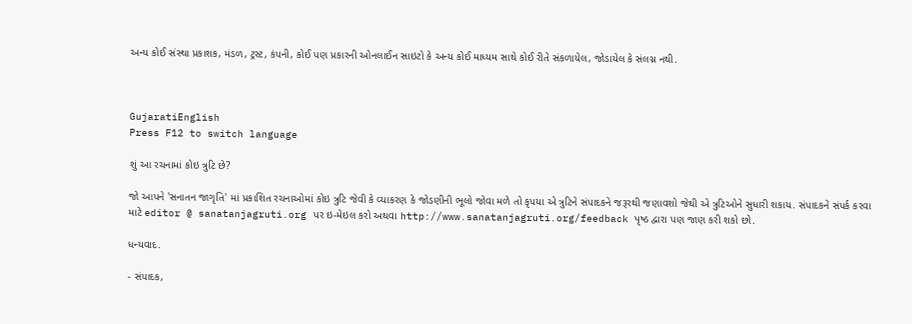અન્ય કોઈ સંસ્થા પ્રકાશક, મંડળ, ટ્રસ્ટ, કંપની, કોઈ પણ પ્રકારની ઓનલાઈન સાઇટો કે અન્ય કોઈ માધ્યમ સાથે કોઈ રીતે સંકળાયેલ, જોડાયેલ કે સંલગ્ન નથી.



GujaratiEnglish
Press F12 to switch language

શું આ રચનામાં કોઇ ત્રુટિ છે?

જો આપને 'સનાતન જાગૃતિ' માં પ્રકાશિત રચનાઓમાં કોઇ ત્રુટિ જેવી કે વ્યાકરણ કે જોડણીની ભૂલો જોવા મળે તો કૃપયા એ ત્રુટિને સંપાદકને જરૂરથી જણાવશો જેથી એ ત્રુટિઓને સુધારી શકાય. સંપાદકને સંપર્ક કરવા માટે editor @ sanatanjagruti.org પર ઇ-મેઇલ કરો અથવા http://www.sanatanjagruti.org/feedback પૃષ્ઠ દ્વારા પણ જાણ કરી શકો છો.

ધન્યવાદ.

- સંપાદક,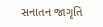સનાતન જાગૃતિ